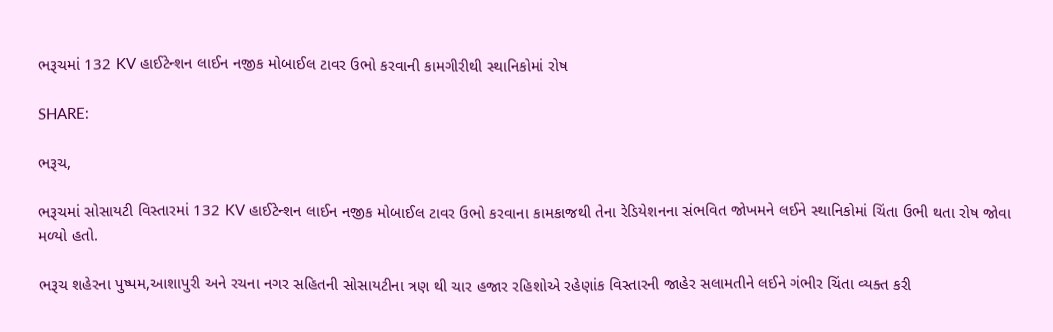ભરૂચમાં 132 KV હાઈટેન્શન લાઈન નજીક મોબાઈલ ટાવર ઉભો કરવાની કામગીરીથી સ્થાનિકોમાં રોષ

SHARE:

ભરૂચ,

ભરૂચમાં સોસાયટી વિસ્તારમાં 132 KV હાઈટેન્શન લાઈન નજીક મોબાઈલ ટાવર ઉભો કરવાના કામકાજથી તેના રેડિયેશનના સંભવિત જોખમને લઈને સ્થાનિકોમાં ચિંતા ઉભી થતા રોષ જોવા મળ્યો હતો.

ભરૂચ શહેરના પુષ્પમ,આશાપુરી અને રચના નગર સહિતની સોસાયટીના ત્રણ થી ચાર હજાર રહિશોએ રહેણાંક વિસ્તારની જાહેર સલામતીને લઈને ગંભીર ચિંતા વ્યક્ત કરી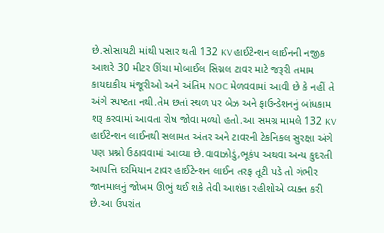છે.સોસાયટી માંથી પસાર થતી 132 KV હાઈટેન્શન લાઈનની નજીક આશરે 30 મીટર ઊંચા મોબાઈલ સિગ્નલ ટાવર માટે જરૂરી તમામ કાયદાકીય મંજૂરીઓ અને અંતિમ NOC મેળવવામાં આવી છે કે નહીં તે અંગે સ્પષ્ટતા નથી.તેમ છતાં સ્થળ પર બેઝ અને ફાઉન્ડેશનનું બાંધકામ શરૂ કરવામાં આવતા રોષ જોવા મળ્યો હતો.આ સમગ્ર મામલે 132 KV હાઈટેન્શન લાઈનથી સલામત અંતર અને ટાવરની ટેકનિકલ સુરક્ષા અંગે પણ પ્રશ્નો ઉઠાવવામાં આવ્યા છે.વાવાઝોડું,ભૂકંપ અથવા અન્ય કુદરતી આપત્તિ દરમિયાન ટાવર હાઈટેન્શન લાઈન તરફ તૂટી પડે તો ગંભીર જાનમાલનું જોખમ ઊભું થઈ શકે તેવી આશંકા રહીશોએ વ્યક્ત કરી છે.આ ઉપરાંત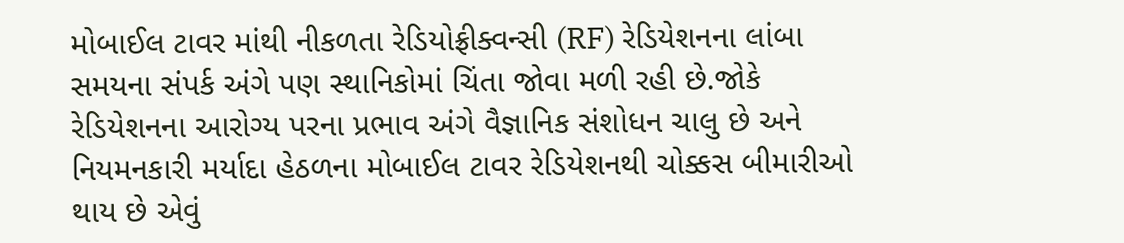મોબાઈલ ટાવર માંથી નીકળતા રેડિયોફ્રીક્વન્સી (RF) રેડિયેશનના લાંબા સમયના સંપર્ક અંગે પણ સ્થાનિકોમાં ચિંતા જોવા મળી રહી છે.જોકે રેડિયેશનના આરોગ્ય પરના પ્રભાવ અંગે વૈજ્ઞાનિક સંશોધન ચાલુ છે અને નિયમનકારી મર્યાદા હેઠળના મોબાઈલ ટાવર રેડિયેશનથી ચોક્કસ બીમારીઓ થાય છે એવું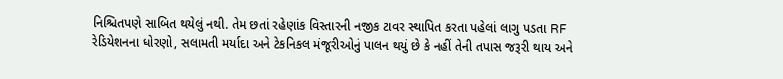નિશ્ચિતપણે સાબિત થયેલું નથી. તેમ છતાં રહેણાંક વિસ્તારની નજીક ટાવર સ્થાપિત કરતા પહેલાં લાગુ પડતા RF રેડિયેશનના ધોરણો, સલામતી મર્યાદા અને ટેકનિકલ મંજૂરીઓનું પાલન થયું છે કે નહીં તેની તપાસ જરૂરી થાય અને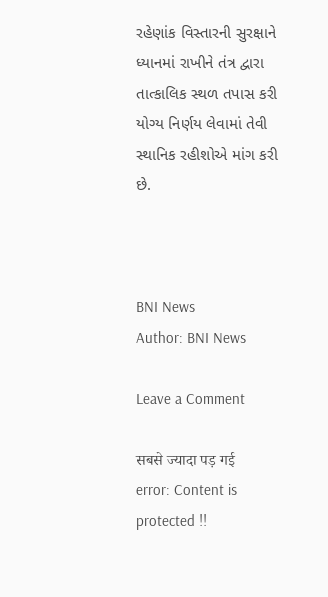રહેણાંક વિસ્તારની સુરક્ષાને ધ્યાનમાં રાખીને તંત્ર દ્વારા તાત્કાલિક સ્થળ તપાસ કરી યોગ્ય નિર્ણય લેવામાં તેવી સ્થાનિક રહીશોએ માંગ કરી છે.



BNI News
Author: BNI News

Leave a Comment

सबसे ज्यादा पड़ गई
error: Content is protected !!